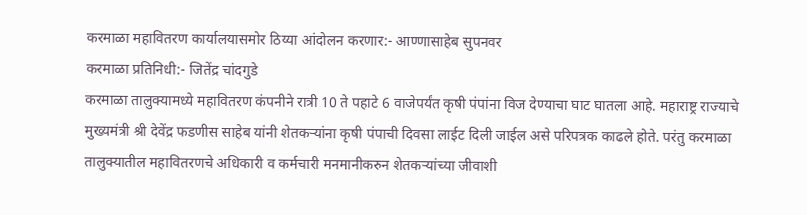करमाळा महावितरण कार्यालयासमोर ठिय्या आंदोलन करणार:- आण्णासाहेब सुपनवर
करमाळा प्रतिनिधी:- जितेंद्र चांदगुडे
करमाळा तालुक्यामध्ये महावितरण कंपनीने रात्री 10 ते पहाटे 6 वाजेपर्यंत कृषी पंपांना विज देण्याचा घाट घातला आहे. महाराष्ट्र राज्याचे मुख्यमंत्री श्री देवेंद्र फडणीस साहेब यांनी शेतकऱ्यांना कृषी पंपाची दिवसा लाईट दिली जाईल असे परिपत्रक काढले होते. परंतु करमाळा तालुक्यातील महावितरणचे अधिकारी व कर्मचारी मनमानीकरुन शेतकऱ्यांच्या जीवाशी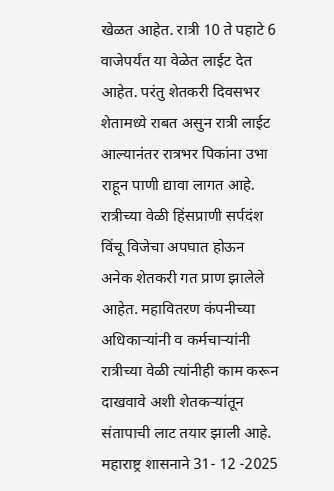खेळत आहेत. रात्री 10 ते पहाटे 6 वाजेपर्यंत या वेळेत लाईट देत आहेत. परंतु शेतकरी दिवसभर शेतामध्ये राबत असुन रात्री लाईट आल्यानंतर रात्रभर पिकांना उभा राहून पाणी द्यावा लागत आहे. रात्रीच्या वेळी हिंसप्राणी सर्पदंश विंचू विजेचा अपघात होऊन अनेक शेतकरी गत प्राण झालेले आहेत. महावितरण कंपनीच्या अधिकाऱ्यांनी व कर्मचाऱ्यांनी रात्रीच्या वेळी त्यांनीही काम करून दाखवावे अशी शेतकऱ्यांतून संतापाची लाट तयार झाली आहे.
महाराष्ट्र शासनाने 31- 12 -2025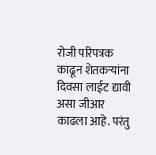रोजी परिपत्रक काढून शेतकऱ्यांना दिवसा लाईट द्यावी असा जीआर काढला आहे. परंतु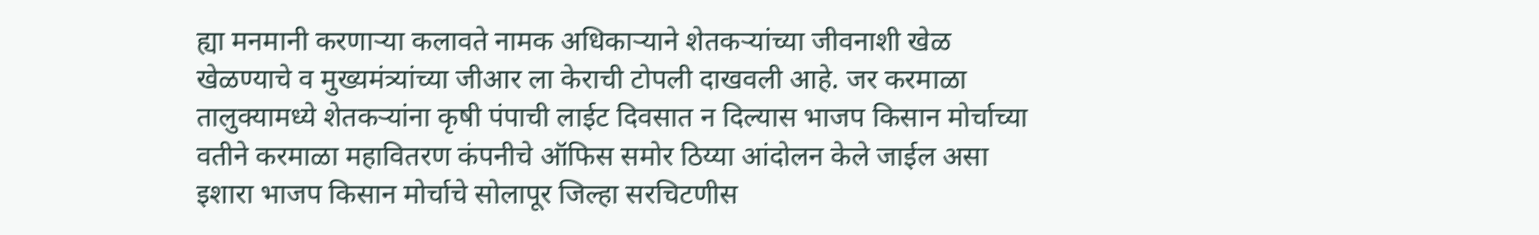ह्या मनमानी करणाऱ्या कलावते नामक अधिकाऱ्याने शेतकऱ्यांच्या जीवनाशी खेळ खेळण्याचे व मुख्यमंत्र्यांच्या जीआर ला केराची टोपली दाखवली आहे. जर करमाळा तालुक्यामध्ये शेतकऱ्यांना कृषी पंपाची लाईट दिवसात न दिल्यास भाजप किसान मोर्चाच्या वतीने करमाळा महावितरण कंपनीचे ऑफिस समोर ठिय्या आंदोलन केले जाईल असा इशारा भाजप किसान मोर्चाचे सोलापूर जिल्हा सरचिटणीस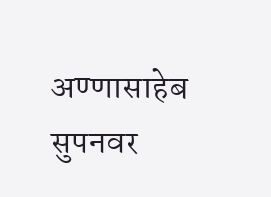अण्णासाहेब सुपनवर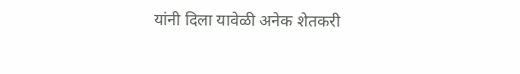यांनी दिला यावेळी अनेक शेतकरी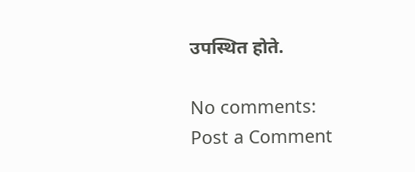उपस्थित होते.

No comments:
Post a Comment